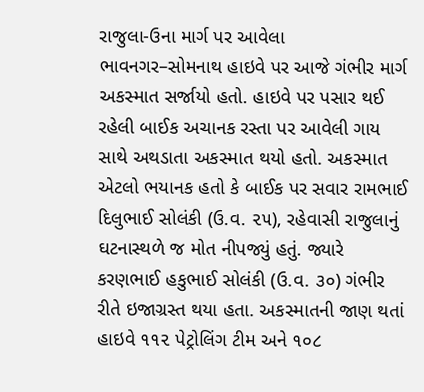રાજુલા-ઉના માર્ગ પર આવેલા ભાવનગર–સોમનાથ હાઇવે પર આજે ગંભીર માર્ગ અકસ્માત સર્જાયો હતો. હાઇવે પર પસાર થઈ રહેલી બાઈક અચાનક રસ્તા પર આવેલી ગાય સાથે અથડાતા અકસ્માત થયો હતો. અકસ્માત એટલો ભયાનક હતો કે બાઈક પર સવાર રામભાઈ દિલુભાઈ સોલંકી (ઉ.વ. ૨૫), રહેવાસી રાજુલાનું ઘટનાસ્થળે જ મોત નીપજ્યું હતું. જ્યારે કરણભાઈ હકુભાઈ સોલંકી (ઉ.વ. ૩૦) ગંભીર રીતે ઇજાગ્રસ્ત થયા હતા. અકસ્માતની જાણ થતાં હાઇવે ૧૧૨ પેટ્રોલિંગ ટીમ અને ૧૦૮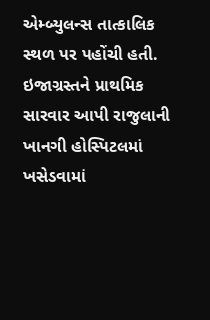એમ્બ્યુલન્સ તાત્કાલિક સ્થળ પર પહોંચી હતી. ઇજાગ્રસ્તને પ્રાથમિક સારવાર આપી રાજુલાની ખાનગી હોસ્પિટલમાં ખસેડવામાં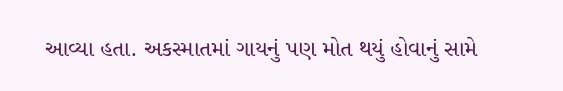આવ્યા હતા. અકસ્માતમાં ગાયનું પણ મોત થયું હોવાનું સામે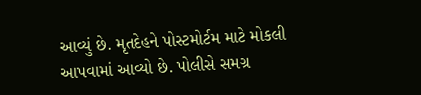આવ્યું છે. મૃતદેહને પોસ્ટમોર્ટમ માટે મોકલી આપવામાં આવ્યો છે. પોલીસે સમગ્ર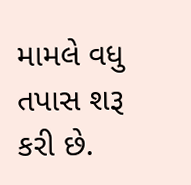મામલે વધુ તપાસ શરૂ કરી છે.